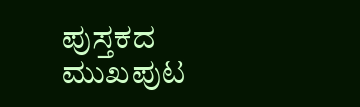ಪುಸ್ತಕದ ಮುಖಪುಟ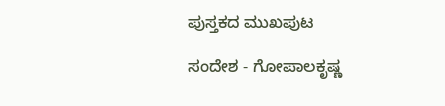ಪುಸ್ತಕದ ಮುಖಪುಟ

ಸಂದೇಶ - ಗೋಪಾಲಕೃಷ್ಣ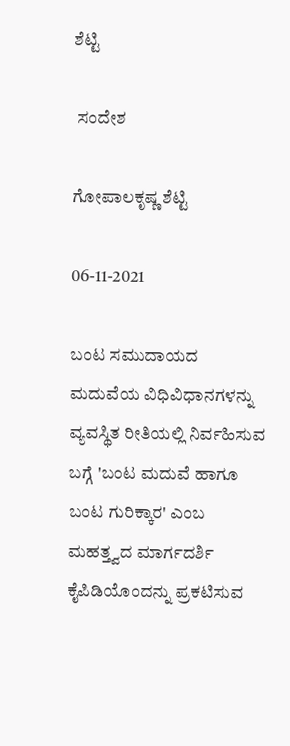ಶೆಟ್ಟಿ

 ಸಂದೇಶ

ಗೋಪಾಲಕೃಷ್ಣ ಶೆಟ್ಟಿ

06-11-2021

ಬಂಟ ಸಮುದಾಯದ ಮದುವೆಯ ವಿಧಿವಿಧಾನಗಳನ್ನು ವ್ಯವಸ್ಥಿತ ರೀತಿಯಲ್ಲಿ ನಿರ್ವಹಿಸುವ ಬಗ್ಗೆ 'ಬಂಟ ಮದುವೆ ಹಾಗೂ ಬಂಟ ಗುರಿಕ್ಕಾರ' ಎಂಬ ಮಹತ್ತ್ವದ ಮಾರ್ಗದರ್ಶಿ ಕೈಪಿಡಿಯೊಂದನ್ನು ಪ್ರಕಟಿಸುವ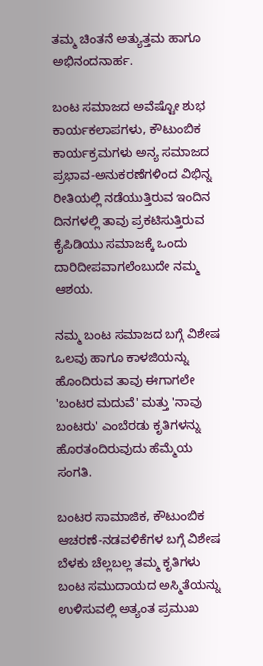ತಮ್ಮ ಚಿಂತನೆ ಅತ್ಯುತ್ತಮ ಹಾಗೂ ಅಭಿನಂದನಾರ್ಹ.

ಬಂಟ ಸಮಾಜದ ಅವೆಷ್ಟೋ ಶುಭ ಕಾರ್ಯಕಲಾಪಗಳು, ಕೌಟುಂಬಿಕ ಕಾರ್ಯಕ್ರಮಗಳು ಅನ್ಯ ಸಮಾಜದ ಪ್ರಭಾವ-ಅನುಕರಣೆಗಳಿಂದ ವಿಭಿನ್ನ ರೀತಿಯಲ್ಲಿ ನಡೆಯುತ್ತಿರುವ ಇಂದಿನ ದಿನಗಳಲ್ಲಿ ತಾವು ಪ್ರಕಟಿಸುತ್ತಿರುವ ಕೈಪಿಡಿಯು ಸಮಾಜಕ್ಕೆ ಒಂದು ದಾರಿದೀಪವಾಗಲೆಂಬುದೇ ನಮ್ಮ ಆಶಯ.

ನಮ್ಮ ಬಂಟ ಸಮಾಜದ ಬಗ್ಗೆ ವಿಶೇಷ ಒಲವು ಹಾಗೂ ಕಾಳಜಿಯನ್ನು ಹೊಂದಿರುವ ತಾವು ಈಗಾಗಲೇ 'ಬಂಟರ ಮದುವೆ' ಮತ್ತು 'ನಾವು ಬಂಟರು' ಎಂಬೆರಡು ಕೃತಿಗಳನ್ನು ಹೊರತಂದಿರುವುದು ಹೆಮ್ಮೆಯ ಸಂಗತಿ.

ಬಂಟರ ಸಾಮಾಜಿಕ, ಕೌಟುಂಬಿಕ ಆಚರಣೆ-ನಡವಳಿಕೆಗಳ ಬಗ್ಗೆ ವಿಶೇಷ ಬೆಳಕು ಚೆಲ್ಲಬಲ್ಲ ತಮ್ಮ ಕೃತಿಗಳು ಬಂಟ ಸಮುದಾಯದ ಅಸ್ಮಿತೆಯನ್ನು ಉಳಿಸುವಲ್ಲಿ ಅತ್ಯಂತ ಪ್ರಮುಖ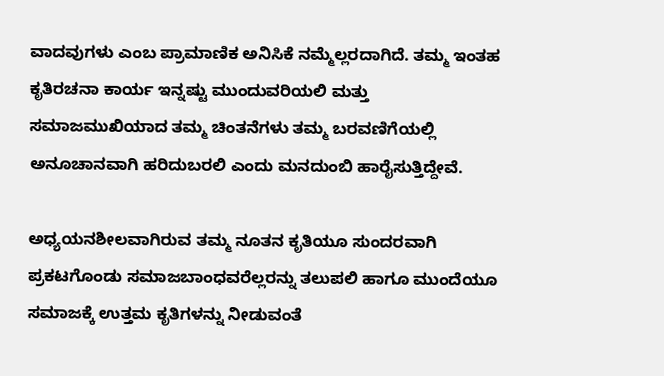ವಾದವುಗಳು ಎಂಬ ಪ್ರಾಮಾಣಿಕ ಅನಿಸಿಕೆ ನಮ್ಮೆಲ್ಲರದಾಗಿದೆ. ತಮ್ಮ ಇಂತಹ ಕೃತಿರಚನಾ ಕಾರ್ಯ ಇನ್ನಷ್ಟು ಮುಂದುವರಿಯಲಿ ಮತ್ತು ಸಮಾಜಮುಖಿಯಾದ ತಮ್ಮ ಚಿಂತನೆಗಳು ತಮ್ಮ ಬರವಣಿಗೆಯಲ್ಲಿ ಅನೂಚಾನವಾಗಿ ಹರಿದುಬರಲಿ ಎಂದು ಮನದುಂಬಿ ಹಾರೈಸುತ್ತಿದ್ದೇವೆ.

ಅಧ್ಯಯನಶೀಲವಾಗಿರುವ ತಮ್ಮ ನೂತನ ಕೃತಿಯೂ ಸುಂದರವಾಗಿ ಪ್ರಕಟಗೊಂಡು ಸಮಾಜಬಾಂಧವರೆಲ್ಲರನ್ನು ತಲುಪಲಿ ಹಾಗೂ ಮುಂದೆಯೂ ಸಮಾಜಕ್ಕೆ ಉತ್ತಮ ಕೃತಿಗಳನ್ನು ನೀಡುವಂತೆ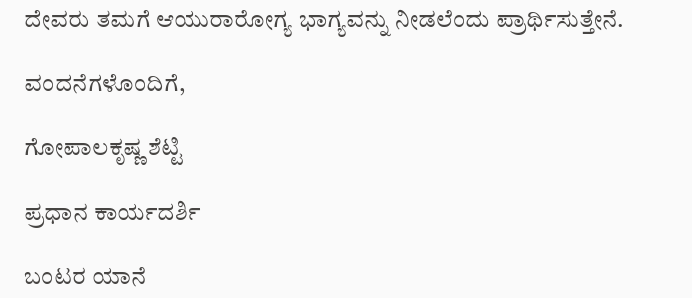ದೇವರು ತಮಗೆ ಆಯುರಾರೋಗ್ಯ ಭಾಗ್ಯವನ್ನು ನೀಡಲೆಂದು ಪ್ರಾರ್ಥಿಸುತ್ತೇನೆ.

ವಂದನೆಗಳೊಂದಿಗೆ,

ಗೋಪಾಲಕೃಷ್ಣ ಶೆಟ್ಟಿ

ಪ್ರಧಾನ ಕಾರ್ಯದರ್ಶಿ

ಬಂಟರ ಯಾನೆ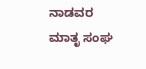ನಾಡವರ ಮಾತೃ ಸಂಘ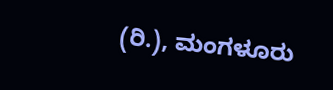(ರಿ.), ಮಂಗಳೂರು